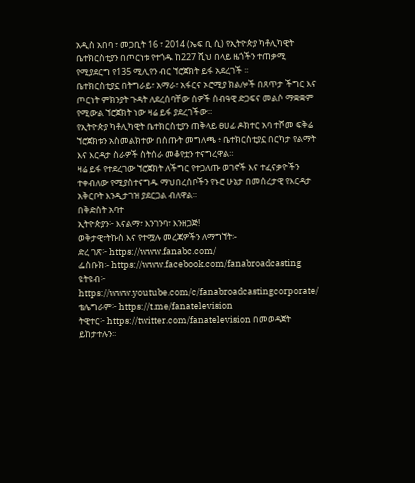አዲስ አበባ ፣ መጋቢት 16 ፣ 2014 (ኤፍ ቢ ሲ) የኢትዮጵያ ካቶሊካዊት ቤተክርስቲያን በጦርነቱ የተጎዱ ከ227 ሺህ በላይ ዜጎችን ተጠቃሚ የሚያደርግ የ135 ሚሊየን ብር ኘሮጀክት ይፋ አደረገች ፡፡
ቤተክርስቲያኗ በትግራይ፣ አማራ፣ አፋርና ኦሮሚያ ክልሎች በጸጥታ ችግር እና ጦርነት ምክንያት ጉዳት ለደረሰባቸው ሰዎች ሰብዓዊ ድጋፍና መልሶ ማቋቋም የሚውል ኘሮጀክት ነው ዛሬ ይፋ ያደረገችው።
የኢትዮጵያ ካቶሊካዊት ቤተክርስቲያን ጠቅላይ ፀሀፊ ዶክተር አባ ተሾመ ፍቅሬ ኘሮጀክቱን አስመልክተው በሰጡት መግለጫ ፥ ቤተክርስቲያኗ በርካታ የልማት እና እርዳታ ስራዎች ስትሰራ መቆየቷን ተናግረዋል።
ዛሬ ይፋ የተደረገው ኘሮጀክት ለችግር የተጋለጡ ወገኖች እና ተፈናቃዮችን ተቀብለው የሚያስተናግዱ ማህበረሰቦችን የኑሮ ሁኔታ በመሰረታዊ የእርዳታ አቅርቦት እንዲታገዝ ያደርጋል ብለዋል።
በቅድስት አባተ
ኢትዮጵያን፦ እናልማ፣ እንገንባ፣ እንዘጋጅ!
ወቅታዊ፣ትኩስ እና የተሟሉ መረጃዎችን ለማግኘት፡-
ድረ ገጽ፦ https://www.fanabc.com/
ፌስቡክ፡- https://www.facebook.com/fanabroadcasting
ዩትዩብ፦ https://www.youtube.com/c/fanabroadcastingcorporate/
ቴሌግራም፦ https://t.me/fanatelevision
ትዊተር፦ https://twitter.com/fanatelevision በመወዳጀት ይከታተሉን፡፡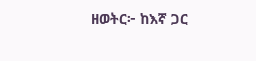ዘወትር፦ ከእኛ ጋር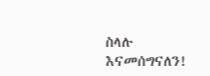ስላሉ እናመሰግናለን!